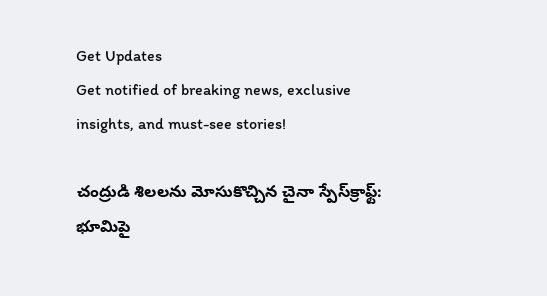Get Updates
Get notified of breaking news, exclusive insights, and must-see stories!

చంద్రుడి శిలలను మోసుకొచ్చిన చైనా స్పేస్‌క్రాఫ్ట్: భూమిపై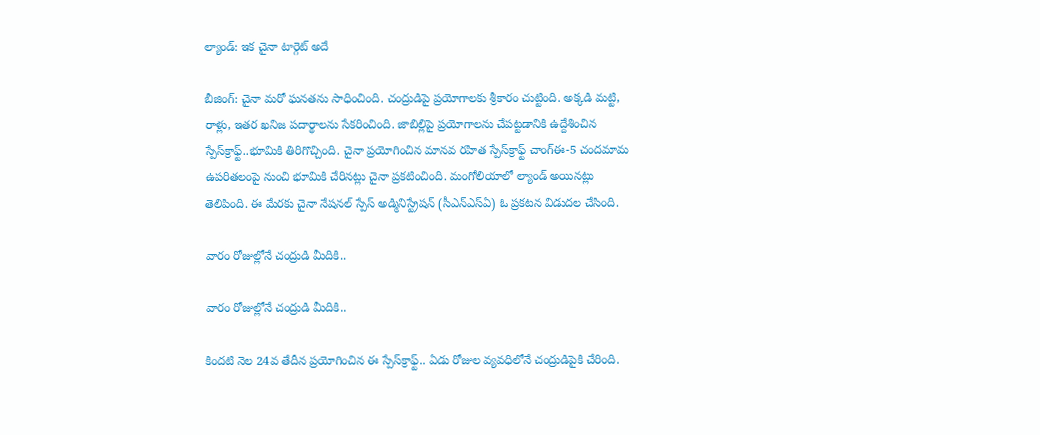ల్యాండ్: ఇక చైనా టార్గెట్ అదే

బీజింగ్: చైనా మరో ఘనతను సాధించింది. చంద్రుడిపై ప్రయోగాలకు శ్రీకారం చుట్టింది. అక్కడి మట్టి, రాళ్లు, ఇతర ఖనిజ పదార్థాలను సేకరించింది. జాబిల్లిపై ప్రయోగాలను చేపట్టడానికి ఉద్దేశించిన స్పేస్‌క్రాఫ్ట్..భూమికి తిరిగొచ్చింది. చైనా ప్రయోగించిన మానవ రహిత స్పేస్‌క్రాఫ్ట్ చాంగ్ఈ-5 చందమామ ఉపరితలంపై నుంచి భూమికి చేరినట్లు చైనా ప్రకటించింది. మంగోలియాలో ల్యాండ్ అయినట్లు తెలిపింది. ఈ మేరకు చైనా నేషనల్ స్పేస్ అడ్మినిస్ట్రేషన్ (సీఎన్ఎస్ఏ) ఓ ప్రకటన విడుదల చేసింది.

వారం రోజుల్లోనే చంద్రుడి మీదికి..

వారం రోజుల్లోనే చంద్రుడి మీదికి..

కిందటి నెల 24వ తేదీన ప్రయోగించిన ఈ స్పేస్‌క్రాఫ్ట్.. ఏడు రోజుల వ్యవధిలోనే చంద్రుడిపైకి చేరింది.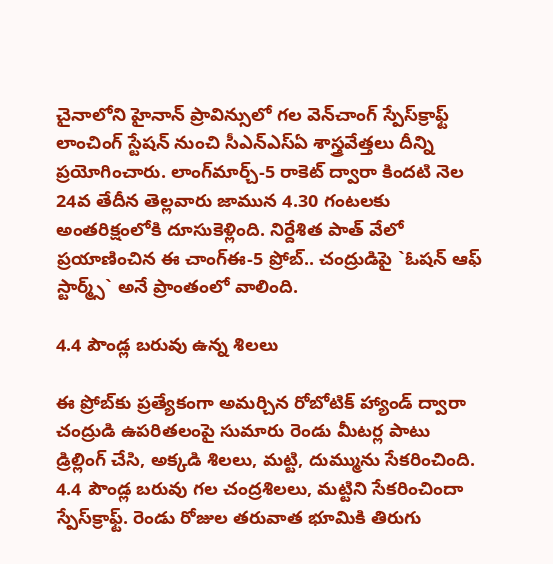చైనాలోని హైనాన్ ప్రావిన్సులో గల వెన్‌చాంగ్ స్పేస్‌క్రాఫ్ట్ లాంచింగ్ స్టేషన్ నుంచి సీఎన్ఎస్ఏ శాస్త్రవేత్తలు దీన్ని ప్రయోగించారు. లాంగ్‌మార్చ్-5 రాకెట్ ద్వారా కిందటి నెల 24వ తేదీన తెల్లవారు జామున 4.30 గంటలకు అంతరిక్షంలోకి దూసుకెళ్లింది. నిర్దేశిత పాత్ వేలో ప్రయాణించిన ఈ చాంగ్ఈ-5 ప్రోబ్.. చంద్రుడిపై `ఓషన్ ఆఫ్ స్టార్మ్స్` అనే ప్రాంతంలో వాలింది.

4.4 పౌండ్ల బరువు ఉన్న శిలలు

ఈ ప్రోబ్‌కు ప్రత్యేకంగా అమర్చిన రోబోటిక్ హ్యాండ్‌ ద్వారా చంద్రుడి ఉపరితలంపై సుమారు రెండు మీటర్ల పాటు డ్రిల్లింగ్ చేసి, అక్కడి శిలలు, మట్టి, దుమ్మును సేకరించింది. 4.4 పౌండ్ల బరువు గల చంద్రశిలలు, మట్టిని సేకరించిందా స్పేస్‌క్రాఫ్ట్. రెండు రోజుల తరువాత భూమికి తిరుగు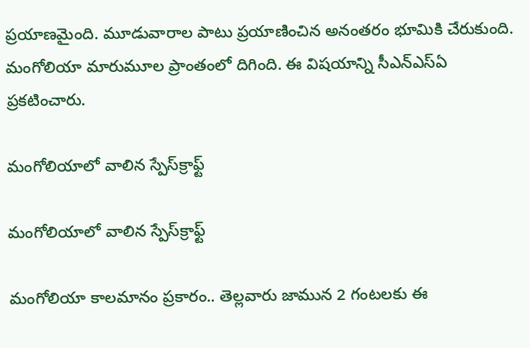ప్రయాణమైంది. మూడువారాల పాటు ప్రయాణించిన అనంతరం భూమికి చేరుకుంది. మంగోలియా మారుమూల ప్రాంతంలో దిగింది. ఈ విషయాన్ని సీఎన్ఎస్ఏ ప్రకటించారు.

మంగోలియాలో వాలిన స్పేస్‌క్రాఫ్ట్

మంగోలియాలో వాలిన స్పేస్‌క్రాఫ్ట్

మంగోలియా కాలమానం ప్రకారం.. తెల్లవారు జామున 2 గంటలకు ఈ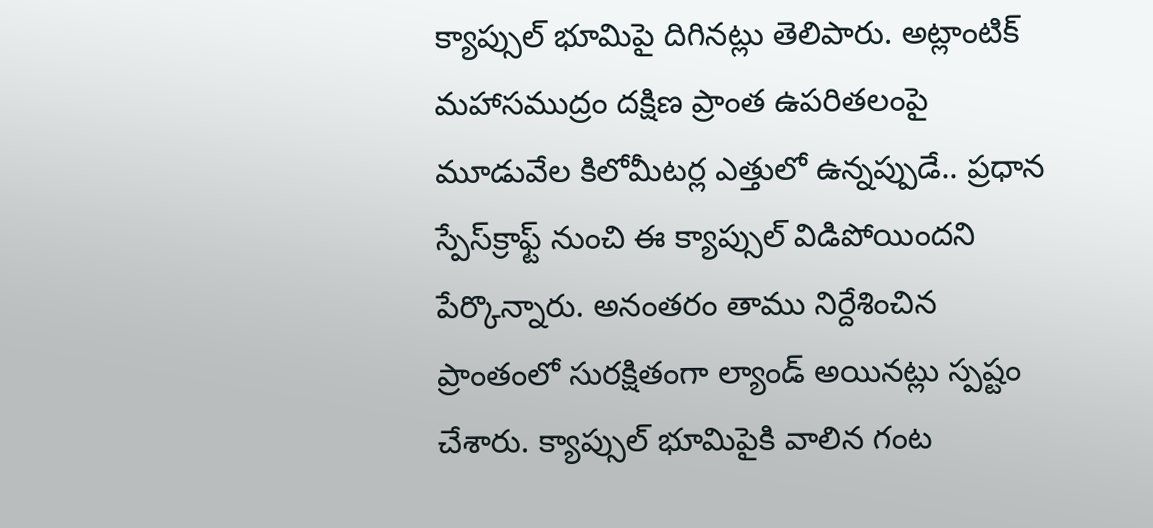క్యాప్సుల్ భూమిపై దిగినట్లు తెలిపారు. అట్లాంటిక్ మహాసముద్రం దక్షిణ ప్రాంత ఉపరితలంపై మూడువేల కిలోమీటర్ల ఎత్తులో ఉన్నప్పుడే.. ప్రధాన స్పేస్‌క్రాఫ్ట్ నుంచి ఈ క్యాప్సుల్ విడిపోయిందని పేర్కొన్నారు. అనంతరం తాము నిర్దేశించిన ప్రాంతంలో సురక్షితంగా ల్యాండ్ అయినట్లు స్పష్టం చేశారు. క్యాప్సుల్ భూమిపైకి వాలిన గంట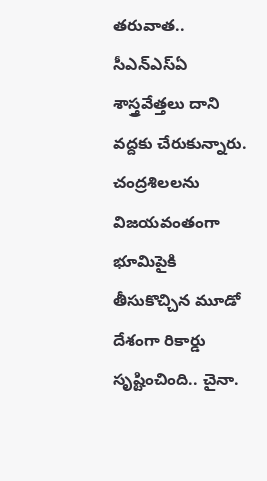తరువాత.. సీఎన్ఎస్ఏ శాస్త్రవేత్తలు దాని వద్దకు చేరుకున్నారు. చంద్రశిలలను విజయవంతంగా భూమిపైకి తీసుకొచ్చిన మూడో దేశంగా రికార్డు సృష్టించింది.. చైనా.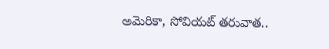అమెరికా, సోవియట్ తరువాత..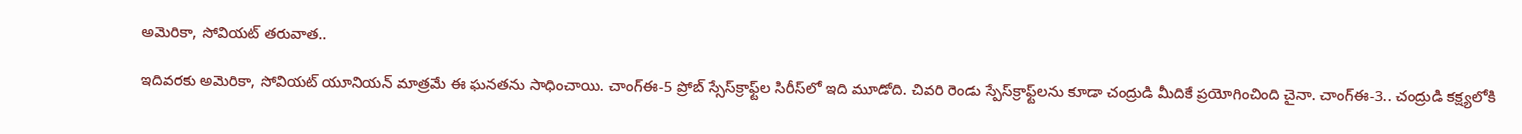అమెరికా, సోవియట్ తరువాత..

ఇదివరకు అమెరికా, సోవియట్ యూనియన్ మాత్రమే ఈ ఘనతను సాధించాయి. చాంగ్ఈ-5 ప్రోబ్ స్సేస్‌క్రాఫ్ట్‌ల సిరీస్‌లో ఇది మూడోది. చివరి రెండు స్పేస్‌క్రాఫ్ట్‌లను కూడా చంద్రుడి మీదికే ప్రయోగించింది చైనా. చాంగ్ఈ-3.. చంద్రుడి కక్ష్యలోకి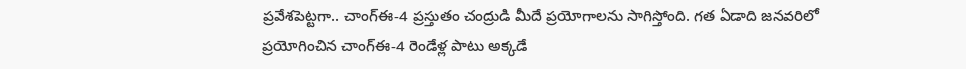ప్రవేశపెట్టగా.. చాంగ్ఈ-4 ప్రస్తుతం చంద్రుడి మీదే ప్రయోగాలను సాగిస్తోంది. గత ఏడాది జనవరిలో ప్రయోగించిన చాంగ్ఈ-4 రెండేళ్ల పాటు అక్కడే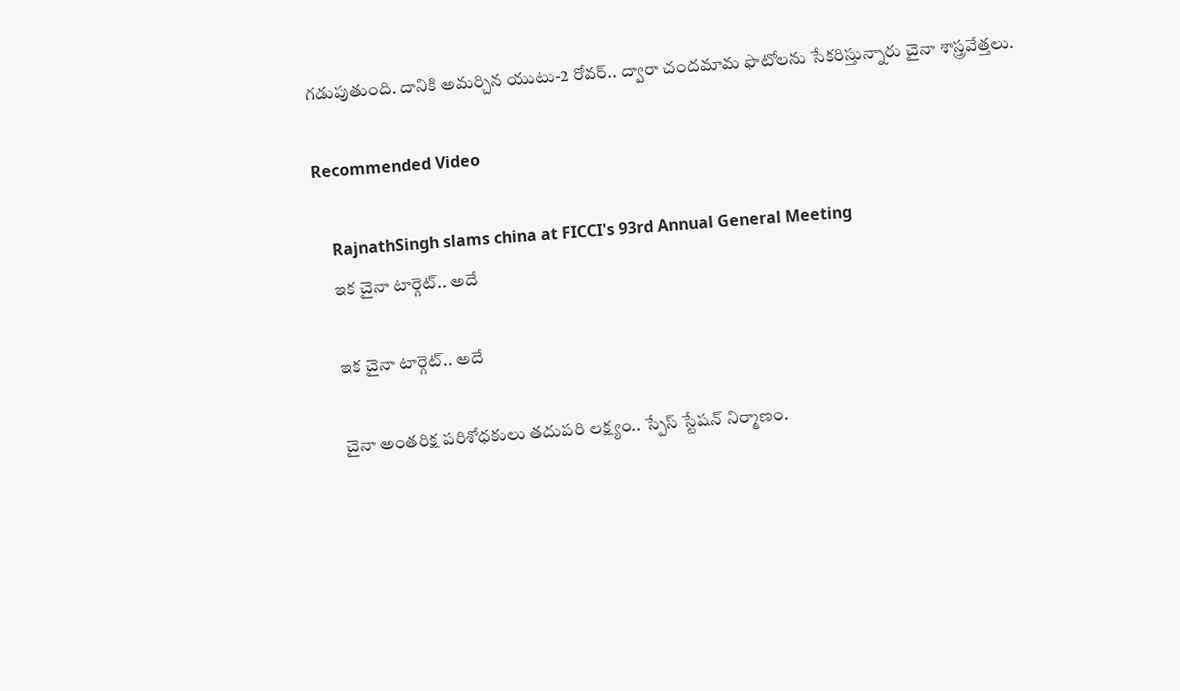గడుపుతుంది. దానికి అమర్చిన యుటు-2 రోవర్.. ద్వారా చందమామ ఫొటోలను సేకరిస్తున్నారు చైనా శాస్త్రవేత్తలు.

Recommended Video

    RajnathSingh slams china at FICCI's 93rd Annual General Meeting
    ఇక చైనా టార్గెట్.. అదే

    ఇక చైనా టార్గెట్.. అదే

    చైనా అంతరిక్ష పరిశోధకులు తదుపరి లక్ష్యం.. స్పేస్ స్టేషన్ నిర్మాణం.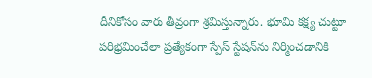దీనికోసం వారు తీవ్రంగా శ్రమిస్తున్నారు. భూమి కక్ష్య చుట్టూ పరిభ్రమించేలా ప్రత్యేకంగా స్పేస్ స్టేషన్‌ను నిర్మించడానికి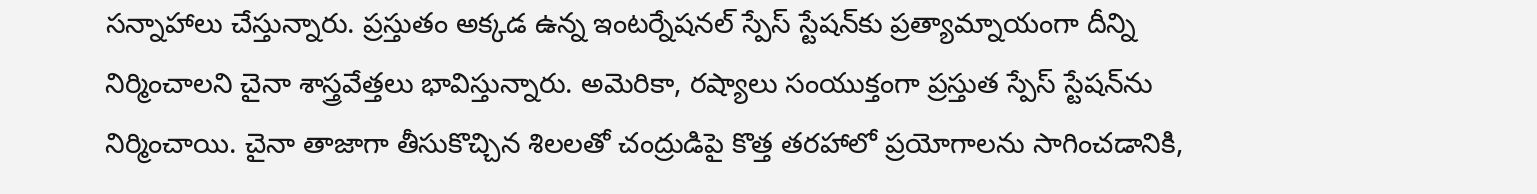సన్నాహాలు చేస్తున్నారు. ప్రస్తుతం అక్కడ ఉన్న ఇంటర్నేషనల్ స్పేస్ స్టేషన్‌కు ప్రత్యామ్నాయంగా దీన్ని నిర్మించాలని చైనా శాస్త్రవేత్తలు భావిస్తున్నారు. అమెరికా, రష్యాలు సంయుక్తంగా ప్రస్తుత స్పేస్‌ స్టేషన్‌ను నిర్మించాయి. చైనా తాజాగా తీసుకొచ్చిన శిలలతో చంద్రుడిపై కొత్త తరహాలో ప్రయోగాలను సాగించడానికి,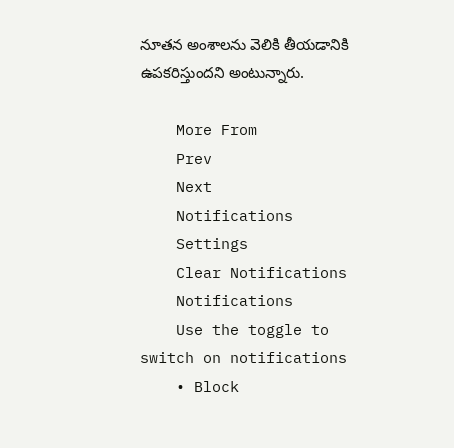నూతన అంశాలను వెలికి తీయడానికి ఉపకరిస్తుందని అంటున్నారు.

    More From
    Prev
    Next
    Notifications
    Settings
    Clear Notifications
    Notifications
    Use the toggle to switch on notifications
    • Block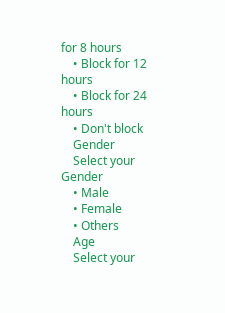for 8 hours
    • Block for 12 hours
    • Block for 24 hours
    • Don't block
    Gender
    Select your Gender
    • Male
    • Female
    • Others
    Age
    Select your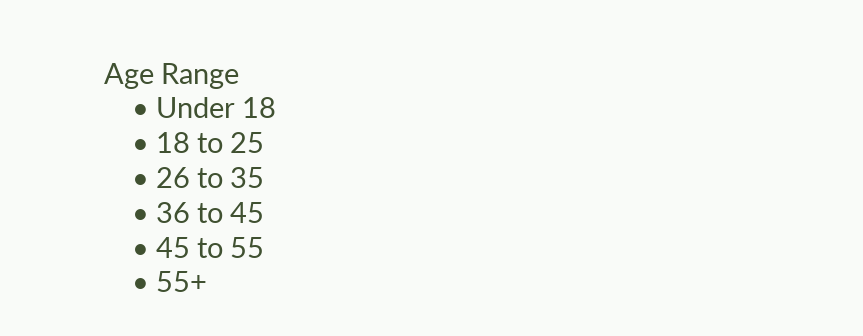Age Range
    • Under 18
    • 18 to 25
    • 26 to 35
    • 36 to 45
    • 45 to 55
    • 55+